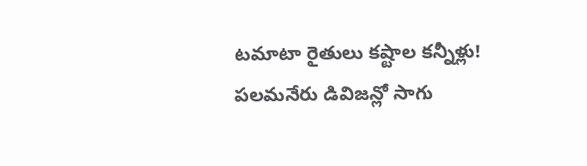టమాటా రైతులు కష్టాల కన్నీళ్లు!
పలమనేరు డివిజన్లో సాగు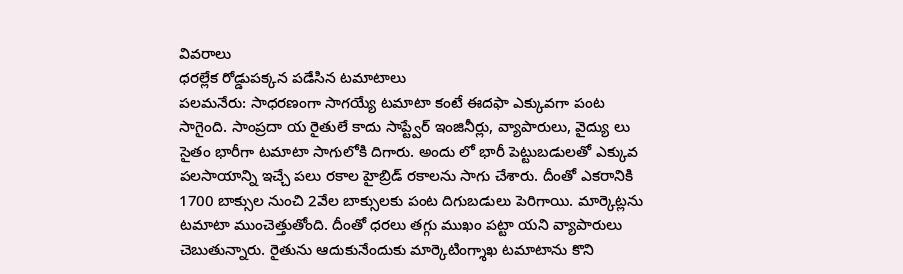వివరాలు
ధరల్లేక రోడ్డుపక్కన పడేసిన టమాటాలు
పలమనేరు: సాధరణంగా సాగయ్యే టమాటా కంటే ఈదఫా ఎక్కువగా పంట సాగైంది. సాంప్రదా య రైతులే కాదు సాప్ట్వేర్ ఇంజినీర్లు, వ్యాపారులు, వైద్యు లు సైతం భారీగా టమాటా సాగులోకి దిగారు. అందు లో భారీ పెట్టుబడులతో ఎక్కువ పలసాయాన్ని ఇచ్చే పలు రకాల హైబ్రిడ్ రకాలను సాగు చేశారు. దీంతో ఎకరానికి 1700 బాక్సుల నుంచి 2వేల బాక్సులకు పంట దిగుబడులు పెరిగాయి. మార్కెట్లను టమాటా ముంచెత్తుతోంది. దీంతో ధరలు తగ్గు ముఖం పట్టా యని వ్యాపారులు చెబుతున్నారు. రైతును ఆదుకునేందుకు మార్కెటింగ్శాఖ టమాటాను కొని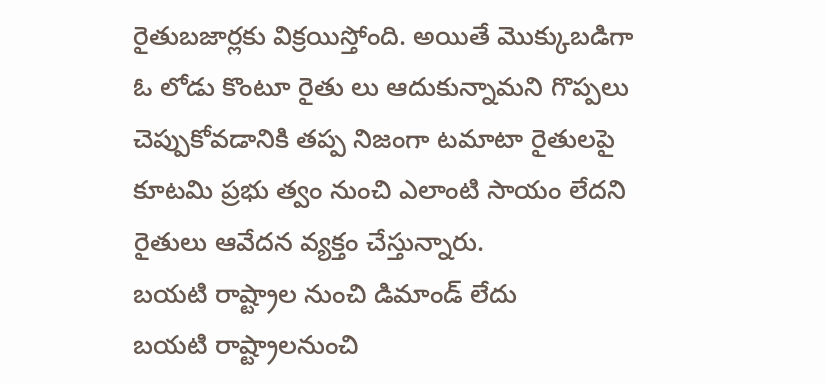రైతుబజార్లకు విక్రయిస్తోంది. అయితే మొక్కుబడిగా ఓ లోడు కొంటూ రైతు లు ఆదుకున్నామని గొప్పలు చెప్పుకోవడానికి తప్ప నిజంగా టమాటా రైతులపై కూటమి ప్రభు త్వం నుంచి ఎలాంటి సాయం లేదని రైతులు ఆవేదన వ్యక్తం చేస్తున్నారు.
బయటి రాష్ట్రాల నుంచి డిమాండ్ లేదు
బయటి రాష్ట్రాలనుంచి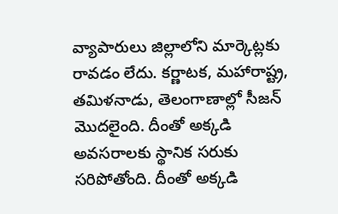వ్యాపారులు జిల్లాలోని మార్కెట్లకు రావడం లేదు. కర్ణాటక, మహారాష్ట్ర, తమిళనాడు, తెలంగాణాల్లో సీజన్ మొదలైంది. దీంతో అక్కడి అవసరాలకు స్థానిక సరుకు సరిపోతోంది. దీంతో అక్కడి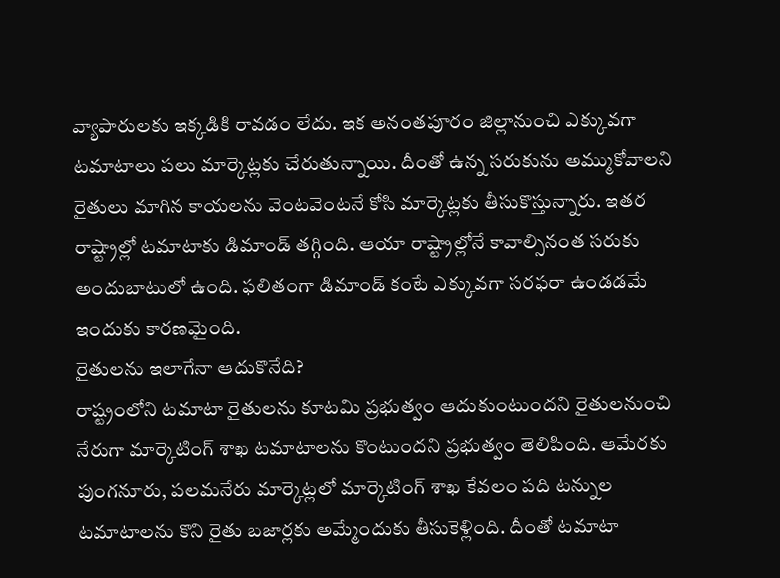వ్యాపారులకు ఇక్కడికి రావడం లేదు. ఇక అనంతపూరం జిల్లానుంచి ఎక్కువగా టమాటాలు పలు మార్కెట్లకు చేరుతున్నాయి. దీంతో ఉన్న సరుకును అమ్ముకోవాలని రైతులు మాగిన కాయలను వెంటవెంటనే కోసి మార్కెట్లకు తీసుకొస్తున్నారు. ఇతర రాష్ట్రాల్లో టమాటాకు డిమాండ్ తగ్గింది. ఆయా రాష్ట్రాల్లోనే కావాల్సినంత సరుకు అందుబాటులో ఉంది. ఫలితంగా డిమాండ్ కంటే ఎక్కువగా సరఫరా ఉండడమే ఇందుకు కారణమైంది.
రైతులను ఇలాగేనా ఆదుకొనేది?
రాష్ట్రంలోని టమాటా రైతులను కూటమి ప్రభుత్వం ఆదుకుంటుందని రైతులనుంచి నేరుగా మార్కెటింగ్ శాఖ టమాటాలను కొంటుందని ప్రభుత్వం తెలిపింది. ఆమేరకు పుంగనూరు, పలమనేరు మార్కెట్లలో మార్కెటింగ్ శాఖ కేవలం పది టన్నుల టమాటాలను కొని రైతు బజార్లకు అమ్మేందుకు తీసుకెళ్లింది. దీంతో టమాటా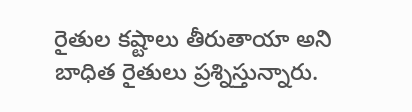రైతుల కష్టాలు తీరుతాయా అని బాధిత రైతులు ప్రశ్నిస్తున్నారు.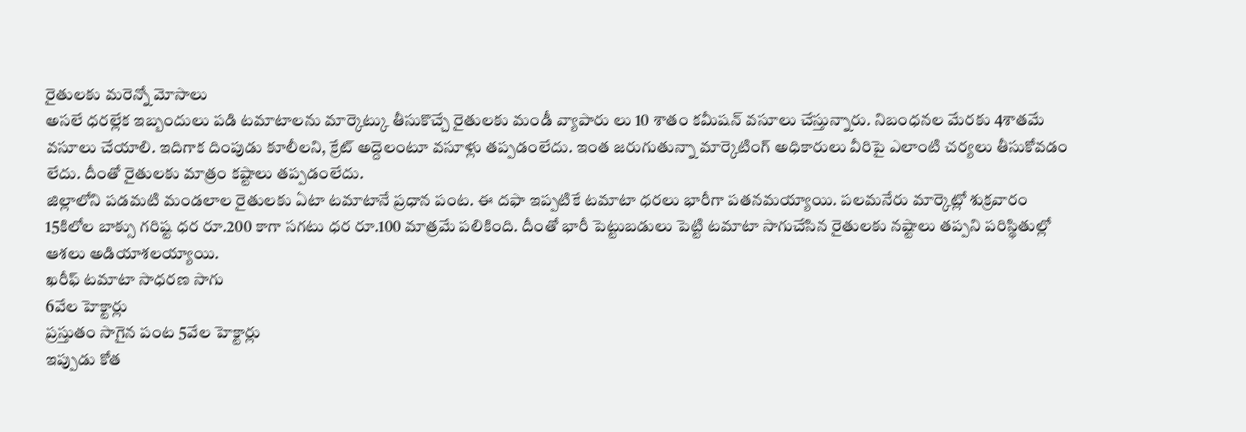రైతులకు మరెన్నో మోసాలు
అసలే ధరల్లేక ఇబ్బందులు పడి టమాటాలను మార్కెట్కు తీసుకొచ్చే రైతులకు మండీ వ్యాపారు లు 10 శాతం కమీషన్ వసూలు చేస్తున్నారు. నిబంధనల మేరకు 4శాతమే వసూలు చేయాలి. ఇదిగాక దింపుడు కూలీలని, క్రేట్ అద్దెలంటూ వసూళ్లు తప్పడంలేదు. ఇంత జరుగుతున్నా మార్కెటింగ్ అధికారులు వీరిపై ఎలాంటి చర్యలు తీసుకోవడం లేదు. దీంతో రైతులకు మాత్రం కష్టాలు తప్పడంలేదు.
జిల్లాలోని పడమటి మండలాల రైతులకు ఏటా టమాటానే ప్రధాన పంట. ఈ దఫా ఇప్పటికే టమాటా ధరలు భారీగా పతనమయ్యాయి. పలమనేరు మార్కెట్లో శుక్రవారం 15కిలోల బాక్సు గరిష్ట ధర రూ.200 కాగా సగటు ధర రూ.100 మాత్రమే పలికింది. దీంతో భారీ పెట్టుబడులు పెట్టి టమాటా సాగుచేసిన రైతులకు నష్టాలు తప్పని పరిస్థితుల్లో ఆశలు అడియాశలయ్యాయి.
ఖరీఫ్ టమాటా సాధరణ సాగు
6వేల హెక్టార్లు
ప్రస్తుతం సాగైన పంట 5వేల హెక్టార్లు
ఇప్పుడు కోత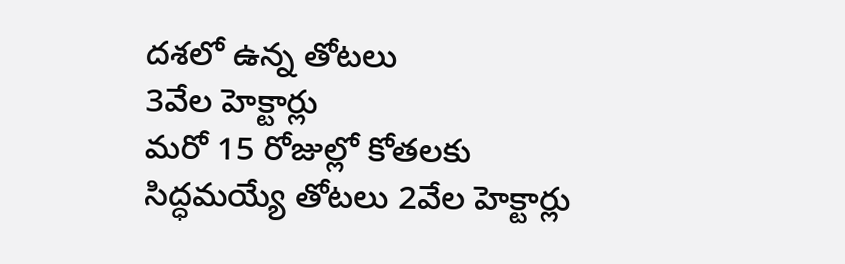దశలో ఉన్న తోటలు
3వేల హెక్టార్లు
మరో 15 రోజుల్లో కోతలకు
సిద్ధమయ్యే తోటలు 2వేల హెక్టార్లు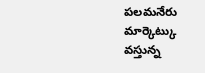పలమనేరు మార్కెట్కు వస్తున్న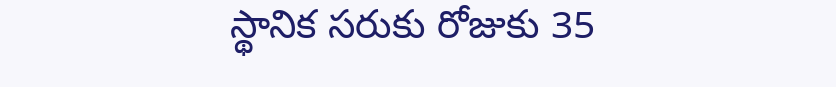స్థానిక సరుకు రోజుకు 35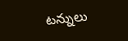టన్నులు